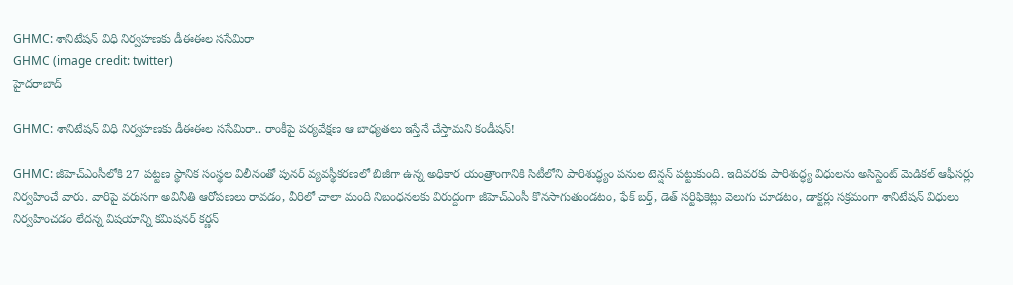GHMC: శానిటేషన్ విధి నిర్వహణకు డీఈఈల ససేమిరా
GHMC (image credit: twitter)
హైదరాబాద్

GHMC: శానిటేషన్ విధి నిర్వహణకు డీఈఈల ససేమిరా.. రాంకీపై పర్యవేక్షణ ఆ బాధ్యతలు ఇస్తేనే చేస్తామని కండీషన్!

GHMC: జీహెచ్ఎంసీలోకి 27 పట్టణ స్థానిక సంస్థల విలీనంతో పునర్ వ్యవస్థీకరణలో బిజీగా ఉన్న అధికార యంత్రాంగానికి సిటీలోని పారిశుద్ధ్యం పనుల టెన్షన్ పట్టుకుంది. ఇదివరకు పారిశుద్ధ్య విధులను అసిస్టెంట్ మెడికల్ ఆఫీసర్లు నిర్వహించే వారు. వారిపై వరుసగా అవినీతి ఆరోపణలు రావడం, వీరిలో చాలా మంది నిబంధనలకు విరుద్దంగా జీహెచ్ఎంసీ కొనసాగుతుండటం, ఫేక్ బర్త్, డెత్ సర్టిఫికెట్లు వెలుగు చూడటం, డాక్టర్లు సక్రమంగా శానిటేషన్ విధులు నిర్వహించడం లేదన్న విషయాన్ని కమిషనర్ కర్ణన్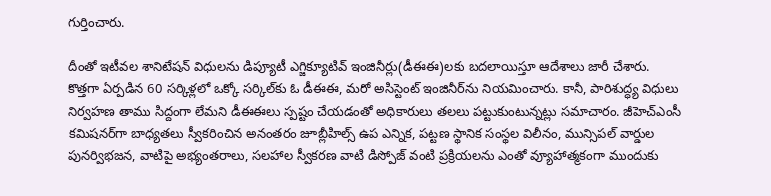గుర్తించారు.

దీంతో ఇటీవల శానిటేషన్ విధులను డిప్యూటీ ఎగ్జిక్యూటివ్ ఇంజినీర్లు(డీఈఈ)లకు బదలాయిస్తూ ఆదేశాలు జారీ చేశారు. కొత్తగా ఏర్పడిన 60 సర్కిళ్లలో ఒక్కో సర్కిల్‌కు ఓ డీఈఈ, మరో అసిస్టెంట్ ఇంజినీర్‌ను నియమించారు. కానీ, పారిశుద్ధ్య విధులు నిర్వహణ తాము సిద్దంగా లేమని డీఈఈలు స్పష్టం చేయడంతో అధికారులు తలలు పట్టుకుంటున్నట్లు సమాచారం. జీహెచ్ఎంసీ కమిషనర్‌గా బాధ్యతలు స్వీకరించిన అనంతరం జూబ్లీహిల్స్ ఉప ఎన్నిక, పట్టణ స్థానిక సంస్థల విలీనం, మున్సిపల్ వార్డుల పునర్విభజన, వాటిపై అభ్యంతరాలు, సలహాల స్వీకరణ వాటి డిస్పోజ్ వంటి ప్రక్రియలను ఎంతో వ్యూహాత్మకంగా ముందుకు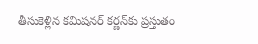తీసుకెళ్లిన కమిషనర్ కర్ణన్‌కు ప్రస్తుతం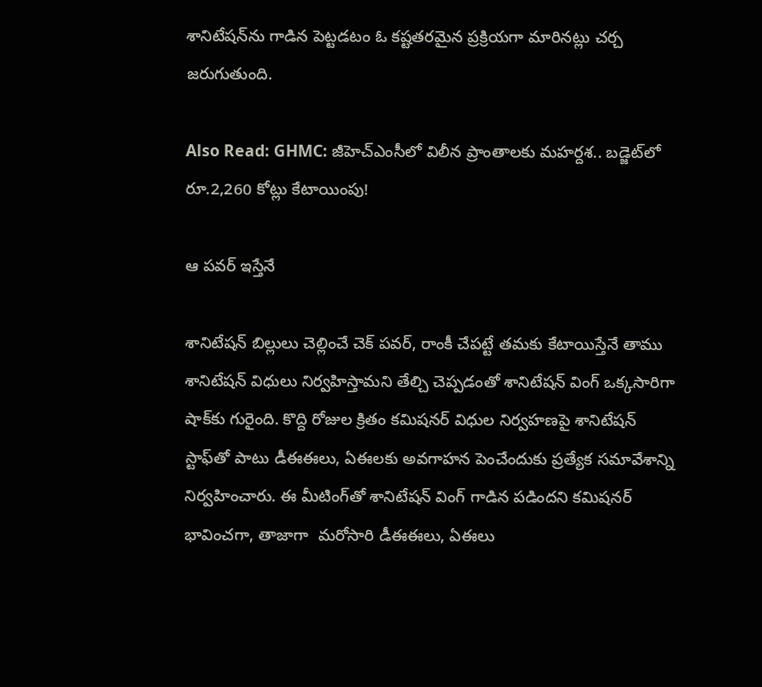శానిటేషన్‌ను గాడిన పెట్టడటం ఓ కష్టతరమైన ప్రక్రియగా మారినట్లు చర్చ జరుగుతుంది.

Also Read: GHMC: జీహెచ్‌ఎంసీలో విలీన ప్రాంతాలకు మహర్దశ.. బడ్జెట్‌లో రూ.2,260 కోట్లు కేటాయింపు!

ఆ పవర్ ఇస్తేనే

శానిటేషన్ బిల్లులు చెల్లించే చెక్ పవర్, రాంకీ చేపట్టే తమకు కేటాయిస్తేనే తాము శానిటేషన్ విధులు నిర్వహిస్తామని తేల్చి చెప్పడంతో శానిటేషన్ వింగ్ ఒక్కసారిగా షాక్‌కు గురైంది. కొద్ది రోజుల క్రితం కమిషనర్ విధుల నిర్వహణపై శానిటేషన్ స్టాఫ్‌తో పాటు డీఈఈలు, ఏఈలకు అవగాహన పెంచేందుకు ప్రత్యేక సమావేశాన్ని నిర్వహించారు. ఈ మీటింగ్‌తో శానిటేషన్ వింగ్ గాడిన పడిందని కమిషనర్ భావించగా, తాజాగా  మరోసారి డీఈఈలు, ఏఈలు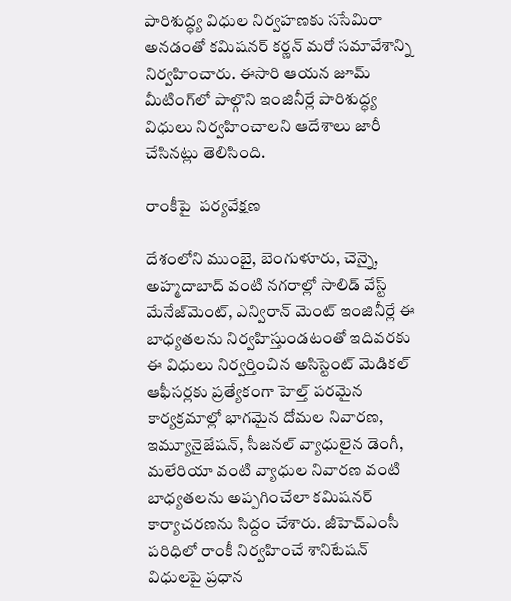పారిశుద్ధ్య విధుల నిర్వహణకు ససేమిరా అనడంతో కమిషనర్ కర్ణన్ మరో సమావేశాన్ని నిర్వహించారు. ఈసారి ఆయన జూమ్ మీటింగ్‌లో పాల్గొని ఇంజినీర్లే పారిశుద్ధ్య విధులు నిర్వహించాలని ఆదేశాలు జారీ చేసినట్లు తెలిసింది.

రాంకీపై  పర్యవేక్షణ

దేశంలోని ముంబై, బెంగుళూరు, చెన్నై, అహ్మదాబాద్ వంటి నగరాల్లో సాలిడ్ వేస్ట్ మేనేజ్‌మెంట్, ఎన్విరాన్‌ మెంట్ ఇంజినీర్లే ఈ బాధ్యతలను నిర్వహిస్తుండటంతో ఇదివరకు ఈ విధులు నిర్వర్తించిన అసిస్టెంట్ మెడికల్ ఆఫీసర్లకు ప్రత్యేకంగా హెల్త్ పరమైన కార్యక్రమాల్లో భాగమైన దోమల నివారణ, ఇమ్యూనైజేషన్, సీజనల్ వ్యాధులైన డెంగీ, మలేరియా వంటి వ్యాధుల నివారణ వంటి బాధ్యతలను అప్పగించేలా కమిషనర్ కార్యాచరణను సిద్దం చేశారు. జీహెచ్ఎంసీ పరిధిలో రాంకీ నిర్వహించే శానిటేషన్ విధులపై ప్రధాన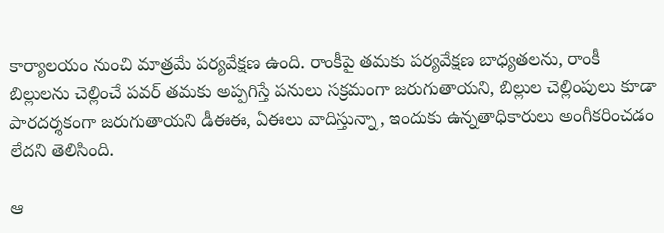కార్యాలయం నుంచి మాత్రమే పర్యవేక్షణ ఉంది. రాంకీపై తమకు పర్యవేక్షణ బాధ్యతలను, రాంకీ బిల్లులను చెల్లించే పవర్ తమకు అప్పగిస్తే పనులు సక్రమంగా జరుగుతాయని, బిల్లుల చెల్లింపులు కూడా పారదర్శకంగా జరుగుతాయని డీఈఈ, ఏఈలు వాదిస్తున్నా, ఇందుకు ఉన్నతాధికారులు అంగీకరించడం లేదని తెలిసింది.

ఆ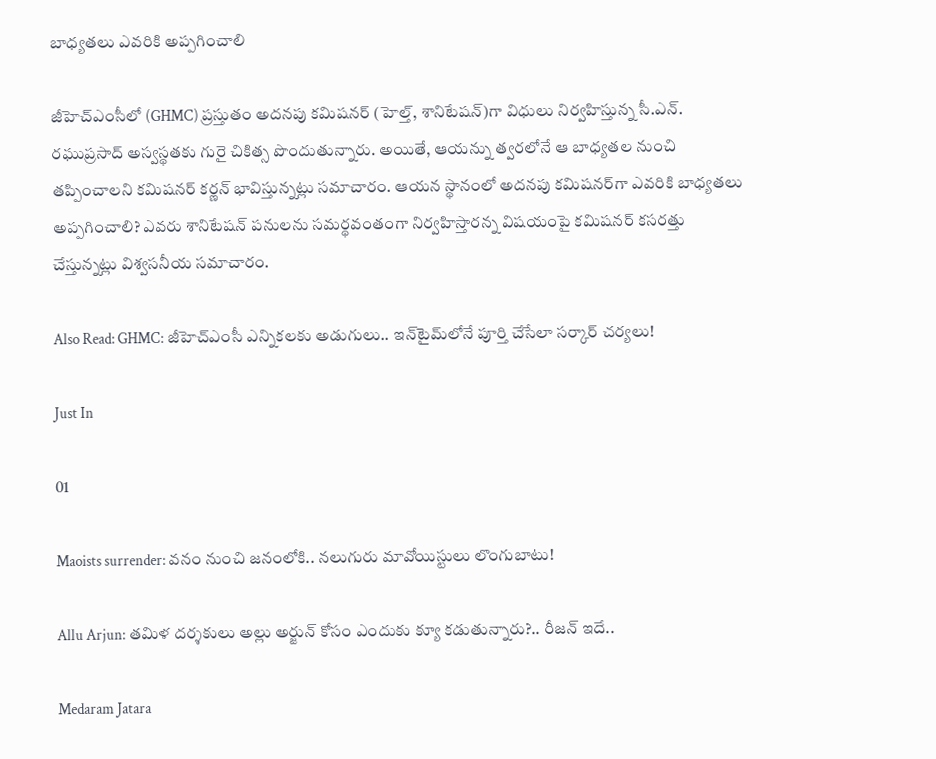బాధ్యతలు ఎవరికి అప్పగించాలి

జీహెచ్ఎంసీలో (GHMC) ప్రస్తుతం అదనపు కమిషనర్ (హెల్త్, శానిటేషన్)గా విధులు నిర్వహిస్తున్న సీ.ఎన్. రఘుప్రసాద్ అస్వస్థతకు గురై చికిత్స పొందుతున్నారు. అయితే, ఆయన్ను త్వరలోనే ఆ బాధ్యతల నుంచి తప్పించాలని కమిషనర్ కర్ణన్ భావిస్తున్నట్లు సమాచారం. ఆయన స్థానంలో అదనపు కమిషనర్‌గా ఎవరికి బాధ్యతలు అప్పగించాలి? ఎవరు శానిటేషన్ పనులను సమర్థవంతంగా నిర్వహిస్తారన్న విషయంపై కమిషనర్ కసరత్తు చేస్తున్నట్లు విశ్వసనీయ సమాచారం.

Also Read: GHMC: జీహెచ్ఎంసీ ఎన్నికలకు అడుగులు.. ఇన్‌టైమ్‌లోనే పూర్తి చేసేలా సర్కార్ చర్యలు!

Just In

01

Maoists surrender: వనం నుంచి జనంలోకి.. నలుగురు మావోయిస్టులు లొంగుబాటు!

Allu Arjun: తమిళ దర్శకులు అల్లు అర్జున్ కోసం ఎందుకు క్యూ కడుతున్నారు?.. రీజన్ ఇదే..

Medaram Jatara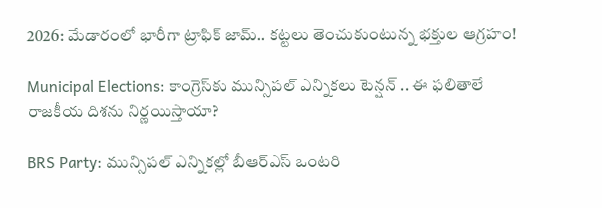2026: మేడారంలో భారీగా ట్రాఫిక్ జామ్.. కట్టలు తెంచుకుంటున్న భక్తుల ఆగ్రహం!

Municipal Elections: కాంగ్రెస్‌కు మున్సిపల్ ఎన్నికలు టెన్షన్ .. ఈ ఫలితాలే రాజకీయ దిశను నిర్ణయిస్తాయా?

BRS Party: మున్సిపల్ ఎన్నికల్లో బీఆర్ఎస్ ఒంటరి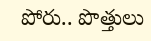పోరు.. పొత్తులు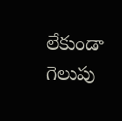లేకుండా గెలుపు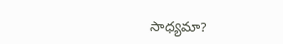సాధ్యమా?